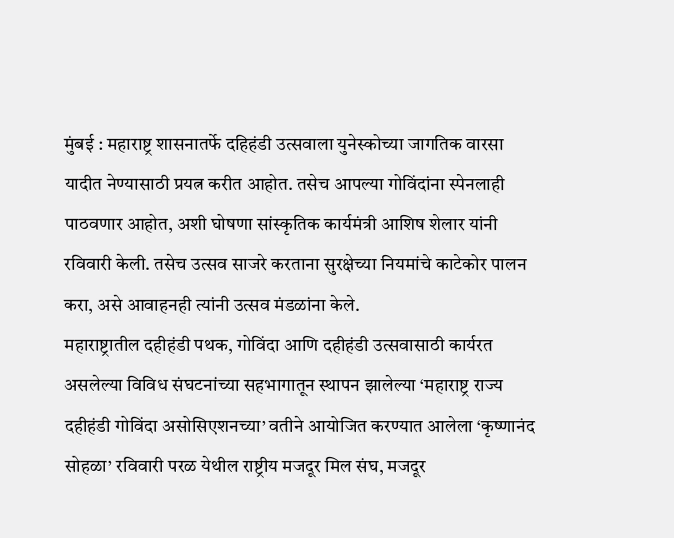मुंबई : महाराष्ट्र शासनातर्फे दहिहंडी उत्सवाला युनेस्कोच्या जागतिक वारसा यादीत नेण्यासाठी प्रयत्न करीत आहोत. तसेच आपल्या गोविंदांना स्पेनलाही पाठवणार आहोत, अशी घोषणा सांस्कृतिक कार्यमंत्री आशिष शेलार यांनी रविवारी केली. तसेच उत्सव साजरे करताना सुरक्षेच्या नियमांचे काटेकोर पालन करा, असे आवाहनही त्यांनी उत्सव मंडळांना केले.
महाराष्ट्रातील दहीहंडी पथक, गोविंदा आणि दहीहंडी उत्सवासाठी कार्यरत असलेल्या विविध संघटनांच्या सहभागातून स्थापन झालेल्या ‘महाराष्ट्र राज्य दहीहंडी गोविंदा असोसिएशनच्या’ वतीने आयोजित करण्यात आलेला ‘कृष्णानंद सोहळा’ रविवारी परळ येथील राष्ट्रीय मजदूर मिल संघ, मजदूर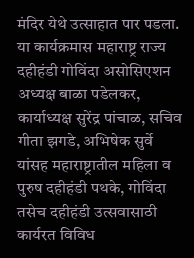मंदिर येथे उत्साहात पार पडला.
या कार्यक्रमास महाराष्ट्र राज्य दहीहंडी गोविंदा असोसिएशन अध्यक्ष बाळा पडेलकर, कार्याध्यक्ष सुरेंद्र पांचाळ, सचिव गीता झगडे, अभिषेक सुर्वे यांसह महाराष्ट्रातील महिला व पुरुष दहीहंडी पथके, गोविंदा तसेच दहीहंडी उत्सवासाठी कार्यरत विविध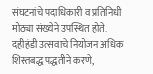संघटनांचे पदाधिकारी व प्रतिनिधी मोठ्या संख्येने उपस्थित होते.
दहीहंडी उत्सवाचे नियोजन अधिक शिस्तबद्ध पद्धतीने करणे,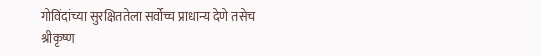गोविंदांच्या सुरक्षिततेला सर्वोच्च प्राधान्य देणे तसेच श्रीकृष्ण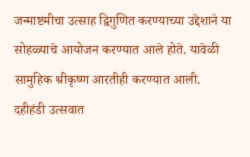जन्माष्टमीचा उत्साह द्विगुणित करण्याच्या उद्देशाने या सोहळ्याचे आयोजन करण्यात आले होते. यावेळी सामुहिक श्रीकृष्ण आरतीही करण्यात आली.
दहीहंडी उत्सवात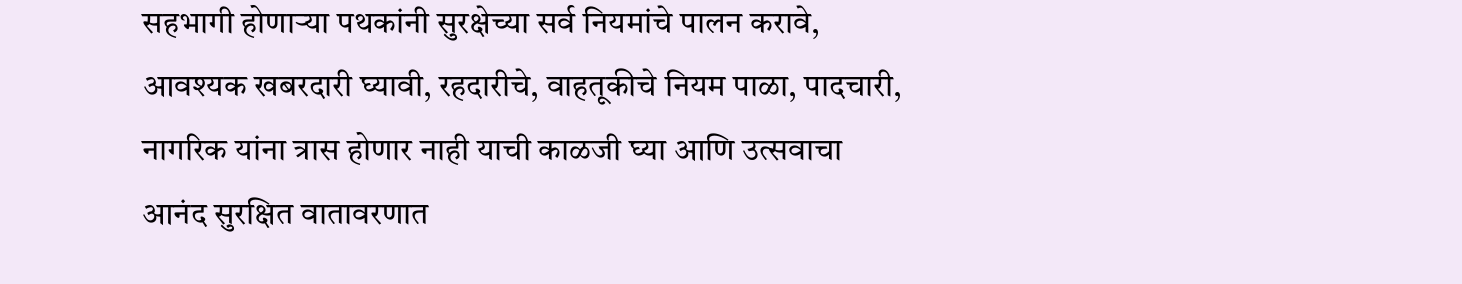सहभागी होणाऱ्या पथकांनी सुरक्षेच्या सर्व नियमांचे पालन करावे, आवश्यक खबरदारी घ्यावी, रहदारीचे, वाहतूकीचे नियम पाळा, पादचारी, नागरिक यांना त्रास होणार नाही याची काळजी घ्या आणि उत्सवाचा आनंद सुरक्षित वातावरणात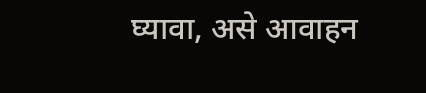घ्यावा, असे आवाहन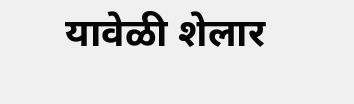यावेळी शेलार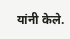यांनी केले.